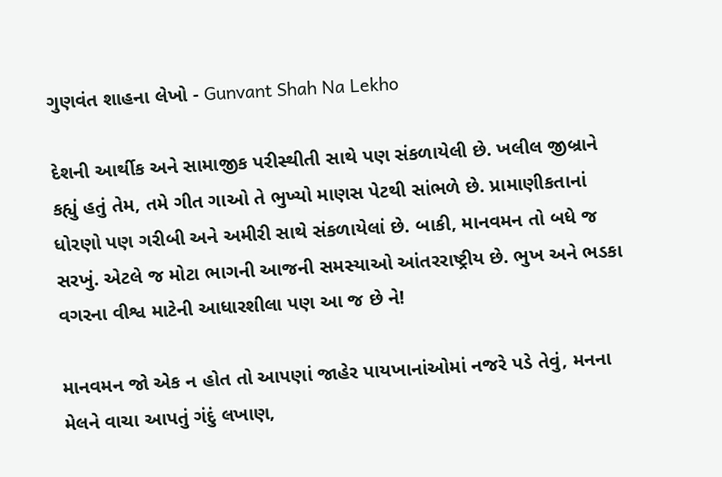ગુણવંત શાહના લેખો - Gunvant Shah Na Lekho

દેશની આર્થીક અને સામાજીક પરીસ્થીતી સાથે પણ સંકળાયેલી છે. ખલીલ જીબ્રાને કહ્યું હતું તેમ, તમે ગીત ગાઓ તે ભુખ્યો માણસ પેટથી સાંભળે છે. પ્રામાણીકતાનાં ધોરણો પણ ગરીબી અને અમીરી સાથે સંકળાયેલાં છે. બાકી, માનવમન તો બધે જ સરખું. એટલે જ મોટા ભાગની આજની સમસ્યાઓ આંતરરાષ્ટ્રીય છે. ભુખ અને ભડકા વગરના વીશ્વ માટેની આધારશીલા પણ આ જ છે ને!

માનવમન જો એક ન હોત તો આપણાં જાહેર પાયખાનાંઓમાં નજરે પડે તેવું, મનના મેલને વાચા આપતું ગંદું લખાણ,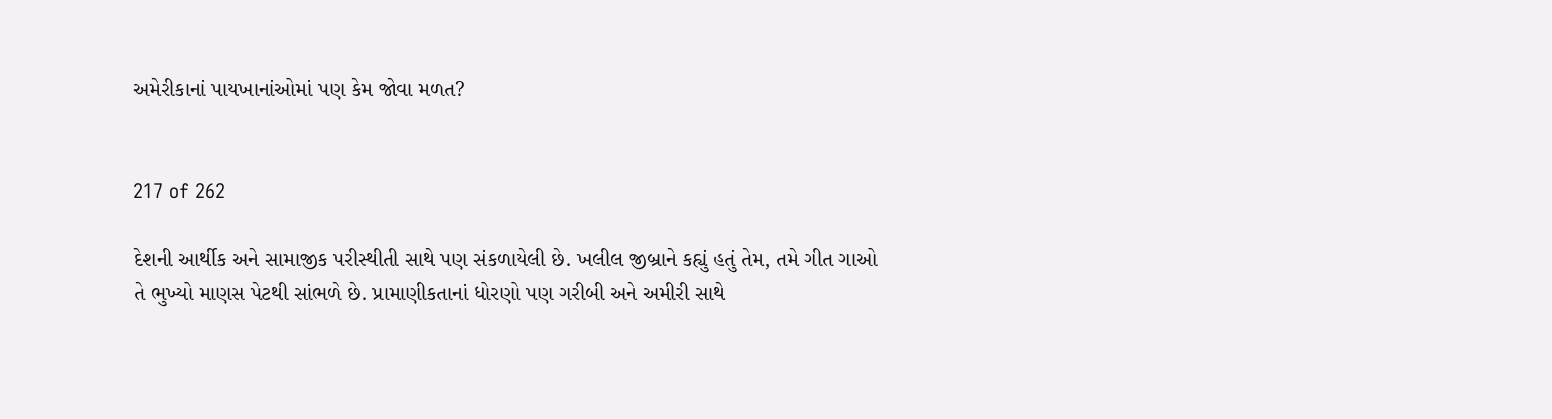અમેરીકાનાં પાયખાનાંઓમાં પણ કેમ જોવા મળત?


217 of 262

દેશની આર્થીક અને સામાજીક પરીસ્થીતી સાથે પણ સંકળાયેલી છે. ખલીલ જીબ્રાને કહ્યું હતું તેમ, તમે ગીત ગાઓ તે ભુખ્યો માણસ પેટથી સાંભળે છે. પ્રામાણીકતાનાં ધોરણો પણ ગરીબી અને અમીરી સાથે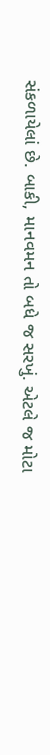સંકળાયેલાં છે. બાકી, માનવમન તો બધે જ સરખું. એટલે જ મોટા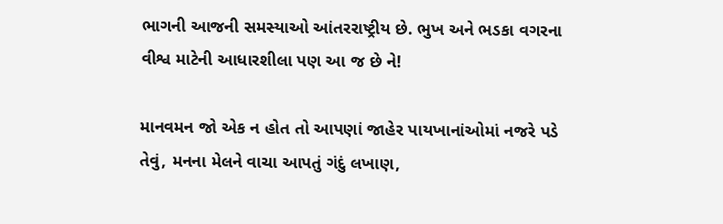ભાગની આજની સમસ્યાઓ આંતરરાષ્ટ્રીય છે. ભુખ અને ભડકા વગરના વીશ્વ માટેની આધારશીલા પણ આ જ છે ને!

માનવમન જો એક ન હોત તો આપણાં જાહેર પાયખાનાંઓમાં નજરે પડે તેવું, મનના મેલને વાચા આપતું ગંદું લખાણ,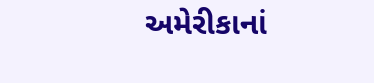અમેરીકાનાં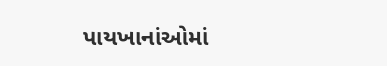પાયખાનાંઓમાં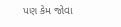પણ કેમ જોવા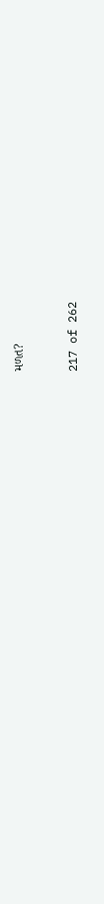મળત?


217 of 262